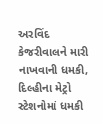અરવિંદ કેજરીવાલને મારી નાખવાની ધમકી, દિલ્હીના મેટ્રો સ્ટેશનોમાં ધમકી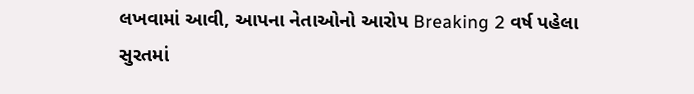લખવામાં આવી, આપના નેતાઓનો આરોપ Breaking 2 વર્ષ પહેલા
સુરતમાં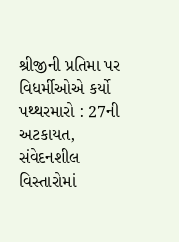શ્રીજીની પ્રતિમા પર વિધર્મીઓએ કર્યો પથ્થરમારો : 27ની અટકાયત, સંવેદનશીલ વિસ્તારોમાં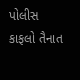પોલીસ કાફલો તૈનાત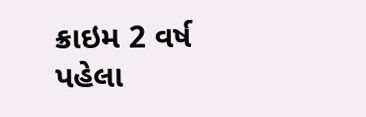ક્રાઇમ 2 વર્ષ પહેલા